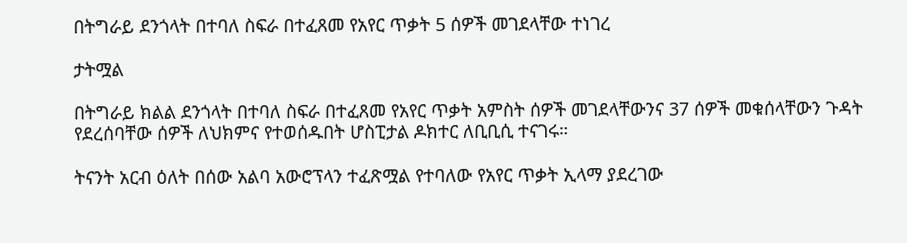በትግራይ ደንጎላት በተባለ ስፍራ በተፈጸመ የአየር ጥቃት 5 ሰዎች መገደላቸው ተነገረ

ታትሟል

በትግራይ ክልል ደንጎላት በተባለ ስፍራ በተፈጸመ የአየር ጥቃት አምስት ሰዎች መገደላቸውንና 37 ሰዎች መቁሰላቸውን ጉዳት የደረሰባቸው ሰዎች ለህክምና የተወሰዱበት ሆስፒታል ዶክተር ለቢቢሲ ተናገሩ።

ትናንት አርብ ዕለት በሰው አልባ አውሮፕላን ተፈጽሟል የተባለው የአየር ጥቃት ኢላማ ያደረገው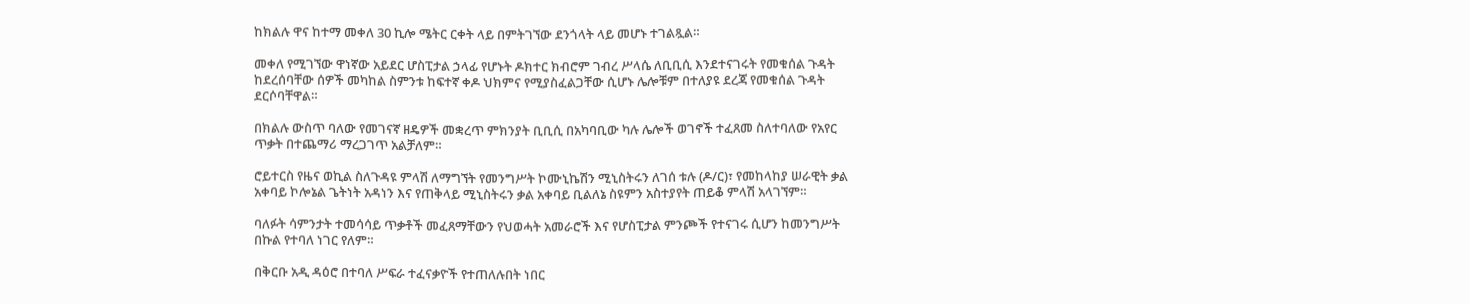ከክልሉ ዋና ከተማ መቀለ 30 ኪሎ ሜትር ርቀት ላይ በምትገኘው ደንጎላት ላይ መሆኑ ተገልጿል።

መቀለ የሚገኘው ዋነኛው አይደር ሆስፒታል ኃላፊ የሆኑት ዶክተር ክብሮም ገብረ ሥላሴ ለቢቢሲ እንደተናገሩት የመቁሰል ጉዳት ከደረሰባቸው ሰዎች መካከል ስምንቱ ከፍተኛ ቀዶ ህክምና የሚያስፈልጋቸው ሲሆኑ ሌሎቹም በተለያዩ ደረጃ የመቁሰል ጉዳት ደርሶባቸዋል።

በክልሉ ውስጥ ባለው የመገናኛ ዘዴዎች መቋረጥ ምክንያት ቢቢሲ በአካባቢው ካሉ ሌሎች ወገኖች ተፈጸመ ስለተባለው የአየር ጥቃት በተጨማሪ ማረጋገጥ አልቻለም።

ሮይተርስ የዜና ወኪል ስለጉዳዩ ምላሽ ለማግኘት የመንግሥት ኮሙኒኬሽን ሚኒስትሩን ለገሰ ቱሉ (ዶ/ር)፣ የመከላከያ ሠራዊት ቃል አቀባይ ኮሎኔል ጌትነት አዳነን እና የጠቅላይ ሚኒስትሩን ቃል አቀባይ ቢልለኔ ስዩምን አስተያየት ጠይቆ ምላሽ አላገኘም።

ባለፉት ሳምንታት ተመሳሳይ ጥቃቶች መፈጸማቸውን የህወሓት አመራሮች እና የሆስፒታል ምንጮች የተናገሩ ሲሆን ከመንግሥት በኩል የተባለ ነገር የለም።

በቅርቡ አዲ ዳዕሮ በተባለ ሥፍራ ተፈናቃዮች የተጠለሉበት ነበር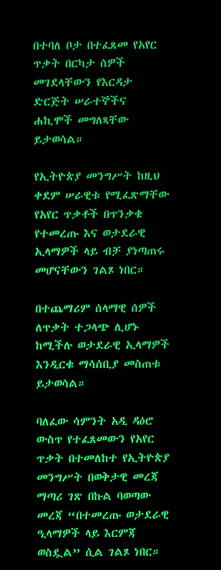በተባለ ቦታ በተፈጸመ የአየር ጥቃት በርካታ ሰዎች መገደላቸውን የእርዳታ ድርጅት ሠራተኞችና ሐኪሞች መግለጻቸው ይታወሳል።

የኢትዮጵያ መንግሥት ከዚህ ቀደም ሠራዊቱ የሚፈጽማቸው የአየር ጥቃቶች በጥንቃቄ የተመረጡ እና ወታደራዊ ኢላማዎች ላይ ብቻ ያነጣጠሩ መሆናቸውን ገልጾ ነበር።

በተጨማሪም ሰላማዊ ሰዎች ለጥቃት ተጋላጭ ሊሆኑ ከሚችሉ ወታደራዊ ኢላማዎች እንዲርቁ ማሳሰቢያ መስጠቱ ይታወሳል።

ባለፈው ሳምንት አዲ ዳዕሮ ውስጥ የተፈጸመውን የአየር ጥቃት በተመለከተ የኢትዮጵያ መንግሥት በወቅታዊ መረጃ ማጣሪ ገጽ በኩል ባወጣው መረጃ “በተመረጡ ወታደራዊ ዒላማዎች ላይ እርምጃ ወስዷል” ሲል ገልጾ ነበር።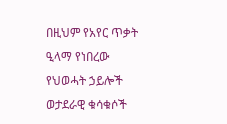በዚህም የአየር ጥቃት ዒላማ የነበረው የህወሓት ኃይሎች ወታደራዊ ቁሳቁሶች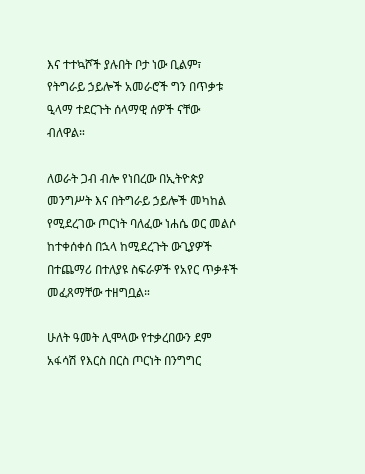እና ተተኳሾች ያሉበት ቦታ ነው ቢልም፣ የትግራይ ኃይሎች አመራሮች ግን በጥቃቱ ዒላማ ተደርጉት ሰላማዊ ሰዎች ናቸው ብለዋል።

ለወራት ጋብ ብሎ የነበረው በኢትዮጵያ መንግሥት እና በትግራይ ኃይሎች መካከል የሚደረገው ጦርነት ባለፈው ነሐሴ ወር መልሶ ከተቀሰቀሰ በኋላ ከሚደረጉት ውጊያዎች በተጨማሪ በተለያዩ ስፍራዎች የአየር ጥቃቶች መፈጸማቸው ተዘግቧል።

ሁለት ዓመት ሊሞላው የተቃረበውን ደም አፋሳሽ የእርስ በርስ ጦርነት በንግግር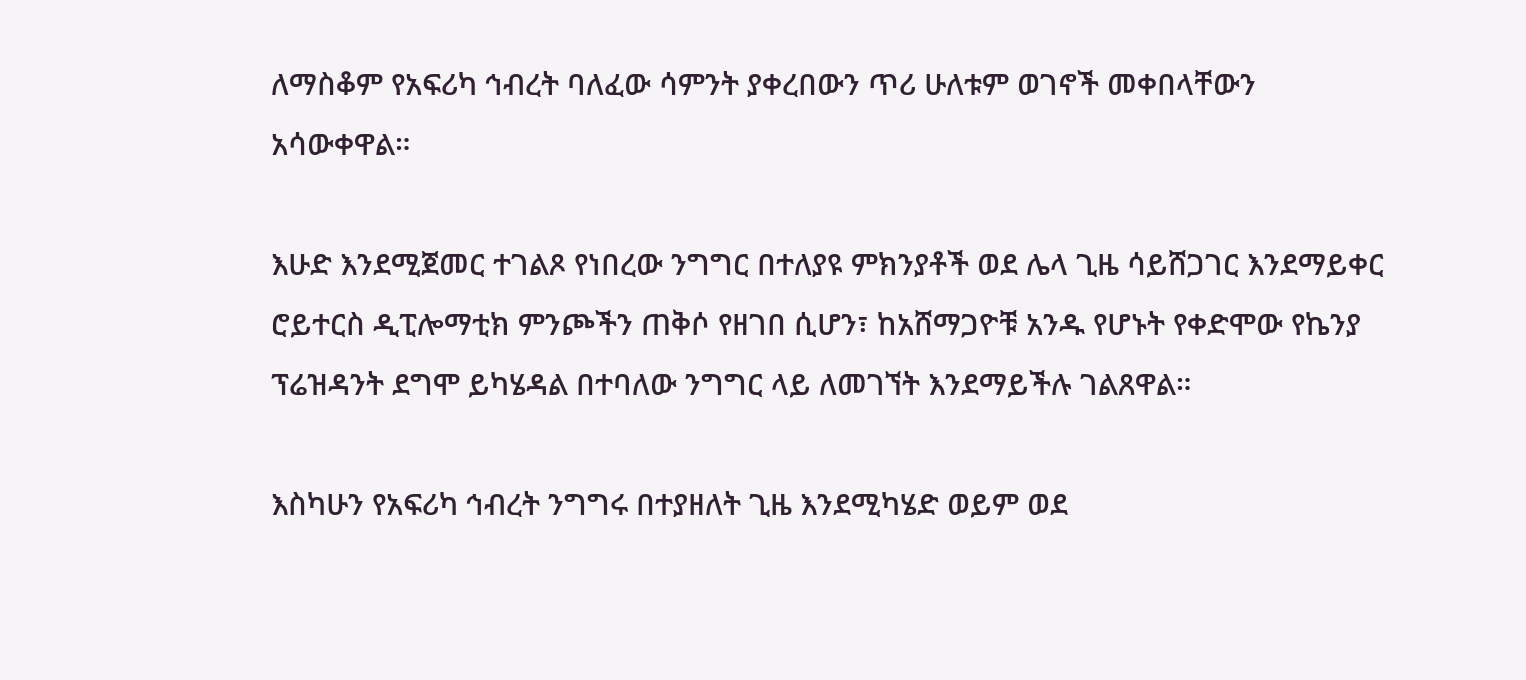ለማስቆም የአፍሪካ ኅብረት ባለፈው ሳምንት ያቀረበውን ጥሪ ሁለቱም ወገኖች መቀበላቸውን አሳውቀዋል።

እሁድ እንደሚጀመር ተገልጾ የነበረው ንግግር በተለያዩ ምክንያቶች ወደ ሌላ ጊዜ ሳይሸጋገር እንደማይቀር ሮይተርስ ዲፒሎማቲክ ምንጮችን ጠቅሶ የዘገበ ሲሆን፣ ከአሸማጋዮቹ አንዱ የሆኑት የቀድሞው የኬንያ ፕሬዝዳንት ደግሞ ይካሄዳል በተባለው ንግግር ላይ ለመገኘት እንደማይችሉ ገልጸዋል።

እስካሁን የአፍሪካ ኅብረት ንግግሩ በተያዘለት ጊዜ እንደሚካሄድ ወይም ወደ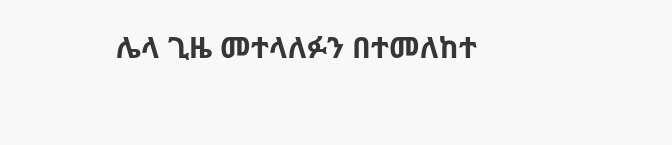ሌላ ጊዜ መተላለፉን በተመለከተ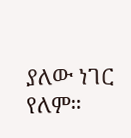ያለው ነገር የለም።